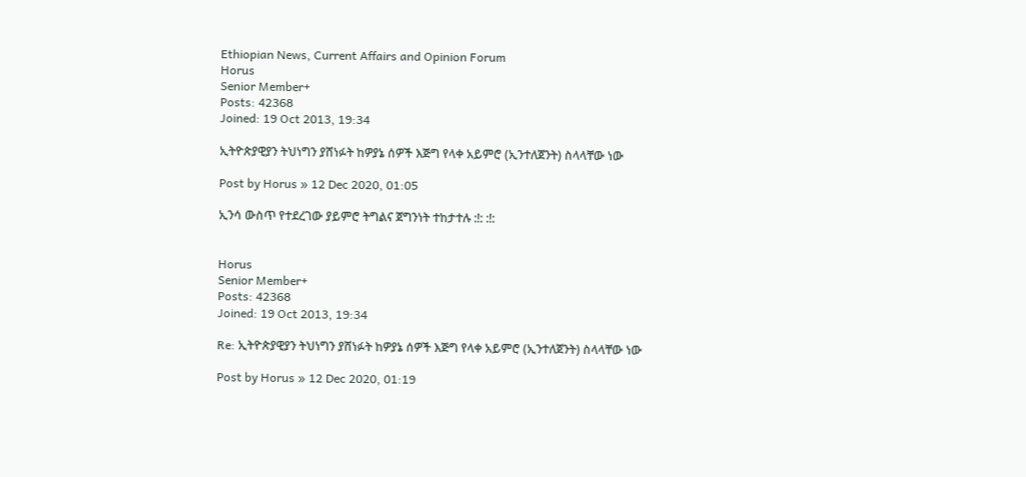Ethiopian News, Current Affairs and Opinion Forum
Horus
Senior Member+
Posts: 42368
Joined: 19 Oct 2013, 19:34

ኢትዮጵያዊያን ትህነግን ያሸነፉት ከዎያኔ ሰዎች እጅግ የላቀ አይምሮ (ኢንተለጀንት) ስላላቸው ነው

Post by Horus » 12 Dec 2020, 01:05

ኢንሳ ውስጥ የተደረገው ያይምሮ ትግልና ጀግንነት ተከታተሉ :!: :!:


Horus
Senior Member+
Posts: 42368
Joined: 19 Oct 2013, 19:34

Re: ኢትዮጵያዊያን ትህነግን ያሸነፉት ከዎያኔ ሰዎች እጅግ የላቀ አይምሮ (ኢንተለጀንት) ስላላቸው ነው

Post by Horus » 12 Dec 2020, 01:19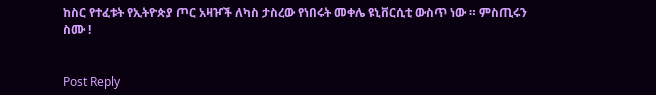ከስር የተፈቱት የኢትዮጵያ ጦር አዛዦች ለካስ ታስረው የነበሩት መቀሌ ዩኒቨርሲቲ ውስጥ ነው ። ምስጢሩን ስሙ !


Post Reply